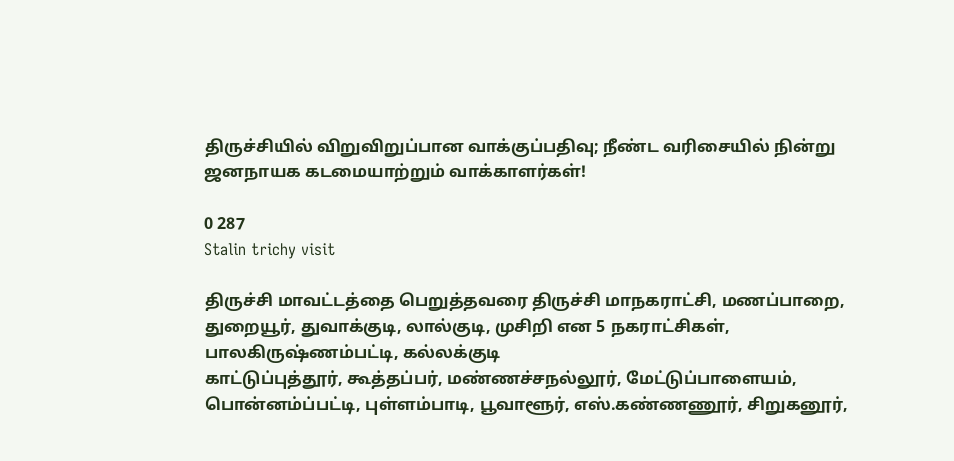திருச்சியில் விறுவிறுப்பான வாக்குப்பதிவு; நீண்ட வரிசையில் நின்று ஜனநாயக கடமையாற்றும் வாக்காளர்கள்!

0 287
Stalin trichy visit

திருச்சி மாவட்டத்தை பெறுத்தவரை திருச்சி மாநகராட்சி, மணப்பாறை, துறையூர், துவாக்குடி, லால்குடி, முசிறி என 5 நகராட்சிகள், பாலகிருஷ்ணம்பட்டி, கல்லக்குடி
காட்டுப்புத்தூர், கூத்தப்பர், மண்ணச்சநல்லூர், மேட்டுப்பாளையம், பொன்னம்ப்பட்டி, புள்ளம்பாடி, பூவாளூர், எஸ்.கண்ணணூர், சிறுகனூர்,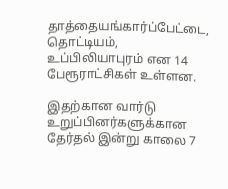தாத்தையங்கார்ப்பேட்டை, தொட்டியம், உப்பிலியாபுரம் என 14 பேரூராட்சிகள் உள்ளன.

இதற்கான வார்டு உறுப்பினர்களுக்கான தேர்தல் இன்று காலை 7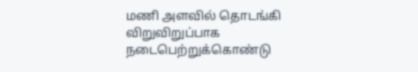மணி அளவில் தொடங்கி விறுவிறுப்பாக நடைபெற்றுக்கொண்டு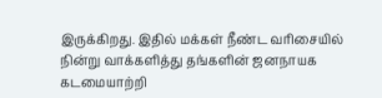இருக்கிறது. இதில் மக்கள் நீண்ட வரிசையில் நின்று வாக்களித்து தங்களின் ஜனநாயக கடமையாற்றி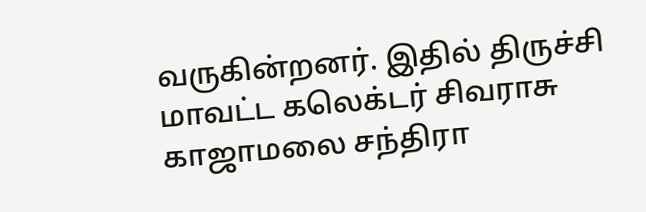வருகின்றனர். இதில் திருச்சி மாவட்ட கலெக்டர் சிவராசு காஜாமலை சந்திரா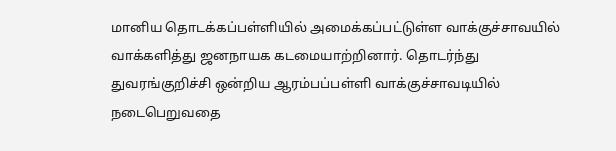மானிய தொடக்கப்பள்ளியில் அமைக்கப்பட்டுள்ள வாக்குச்சாவயில் வாக்களித்து ஜனநாயக கடமையாற்றினார். தொடர்ந்து துவரங்குறிச்சி ஒன்றிய ஆரம்பப்பள்ளி வாக்குச்சாவடியில் நடைபெறுவதை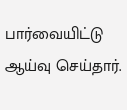பார்வையிட்டு ஆய்வு செய்தார்.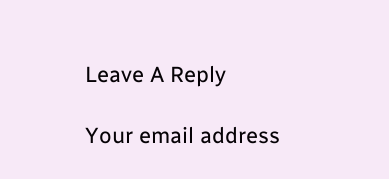Leave A Reply

Your email address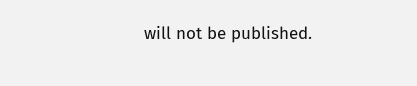will not be published.